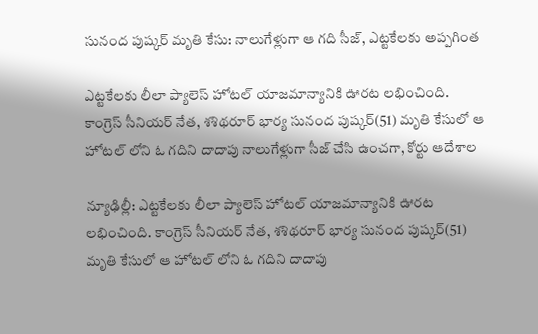సునంద పుష్కర్ మృతి కేసు: నాలుగేళ్లుగా ఆ గది సీజ్, ఎట్టకేలకు అప్పగింత

ఎట్టకేలకు లీలా ప్యాలెస్ హోటల్ యాజమాన్యానికి ఊరట లభించింది. కాంగ్రెస్ సీనియర్ నేత, శశిథరూర్ భార్య సునంద పుష్కర్(51) మృతి కేసులో ఆ హోటల్ లోని ఓ గదిని దాదాపు నాలుగేళ్లుగా సీజ్ చేసి ఉంచగా, కోర్టు ఆదేశాల

న్యూఢిల్లీ: ఎట్టకేలకు లీలా ప్యాలెస్ హోటల్ యాజమాన్యానికి ఊరట లభించింది. కాంగ్రెస్ సీనియర్ నేత, శశిథరూర్ భార్య సునంద పుష్కర్(51) మృతి కేసులో ఆ హోటల్ లోని ఓ గదిని దాదాపు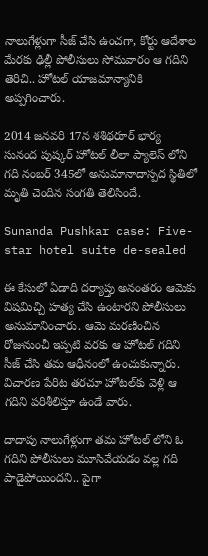నాలుగేళ్లుగా సీజ్ చేసి ఉంచగా, కోర్టు ఆదేశాల మేరకు ఢిల్లీ పోలీసులు సోమవారం ఆ గదిని తెరిచి.. హోటల్ యాజమాన్యానికి అప్పగించారు.

2014 జనవరి 17న శశిథరూర్‌ భార్య సునంద పుష్కర్‌ హోటల్‌ లీలా ప్యాలెస్ లోని గది నంబర్‌ 345లో అనుమానాదాస్పద స్థితిలో మృతి చెందిన సంగతి తెలిసిందే.

Sunanda Pushkar case: Five-star hotel suite de-sealed

ఈ కేసులో ఏడాది దర్యాప్తు అనంతరం ఆమెకు విషమిచ్చి హత్య చేసి ఉంటారని పోలీసులు అనుమానించారు. ఆమె మరణించిన రోజునుంచీ ఇప్పటి వరకు ఆ హోటల్ గదిని సీజ్ చేసి తమ ఆధీనంలో ఉంచుకున్నారు. విచారణ పేరిట తరచూ హోటల్‌కు వెళ్లి ఆ గదిని పరిశీలిస్తూ ఉండే వారు.

దాదాపు నాలుగేళ్లుగా తమ హోటల్ లోని ఓ గదిని పోలీసులు మూసివేయడం వల్ల గది పాడైపోయిందని.. పైగా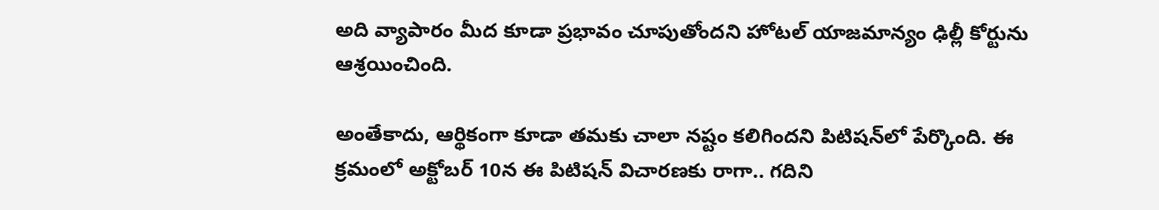అది వ్యాపారం మీద కూడా ప్రభావం చూపుతోందని హోటల్‌ యాజమాన్యం ఢిల్లీ కోర్టును ఆశ్రయించింది.

అంతేకాదు, ఆర్థికంగా కూడా తమకు చాలా నష్టం కలిగిందని పిటిషన్‌లో పేర్కొంది. ఈ క్రమంలో అక్టోబర్‌ 10న ఈ పిటిషన్‌ విచారణకు రాగా.. గదిని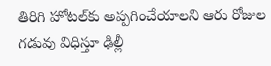తిరిగి హోటల్‌కు అప్పగించేయాలని ఆరు రోజుల గడువు విధిస్తూ ఢిల్లీ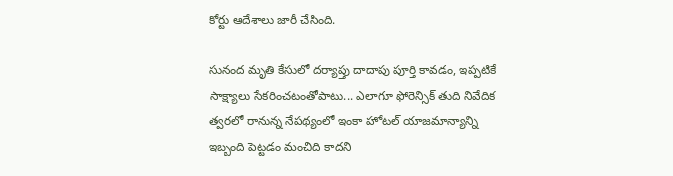కోర్టు ఆదేశాలు జారీ చేసింది.

సునంద మృతి కేసులో దర్యాప్తు దాదాపు పూర్తి కావడం, ఇప్పటికే సాక్ష్యాలు సేకరించటంతోపాటు... ఎలాగూ ఫోరెన్సిక్‌ తుది నివేదిక త్వరలో రానున్న నేపథ్యంలో ఇంకా హోటల్‌ యాజమాన్యాన్ని ఇబ్బంది పెట్టడం మంచిది కాదని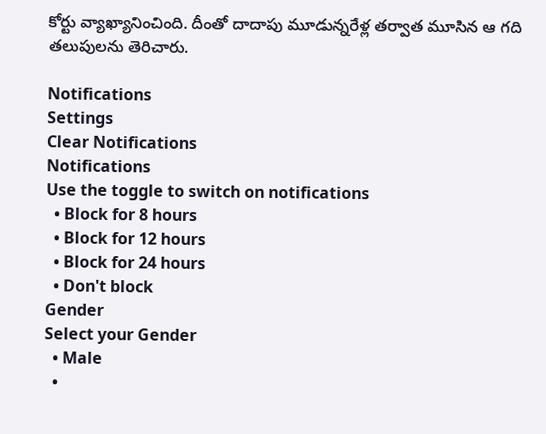కోర్టు వ్యాఖ్యానించింది. దీంతో దాదాపు మూడున్నరేళ్ల తర్వాత మూసిన ఆ గది తలుపులను తెరిచారు.

Notifications
Settings
Clear Notifications
Notifications
Use the toggle to switch on notifications
  • Block for 8 hours
  • Block for 12 hours
  • Block for 24 hours
  • Don't block
Gender
Select your Gender
  • Male
  •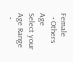Female
  • Others
Age
Select your Age Range
  •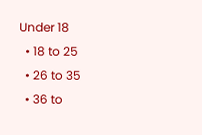Under 18
  • 18 to 25
  • 26 to 35
  • 36 to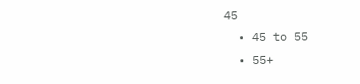45
  • 45 to 55
  • 55+